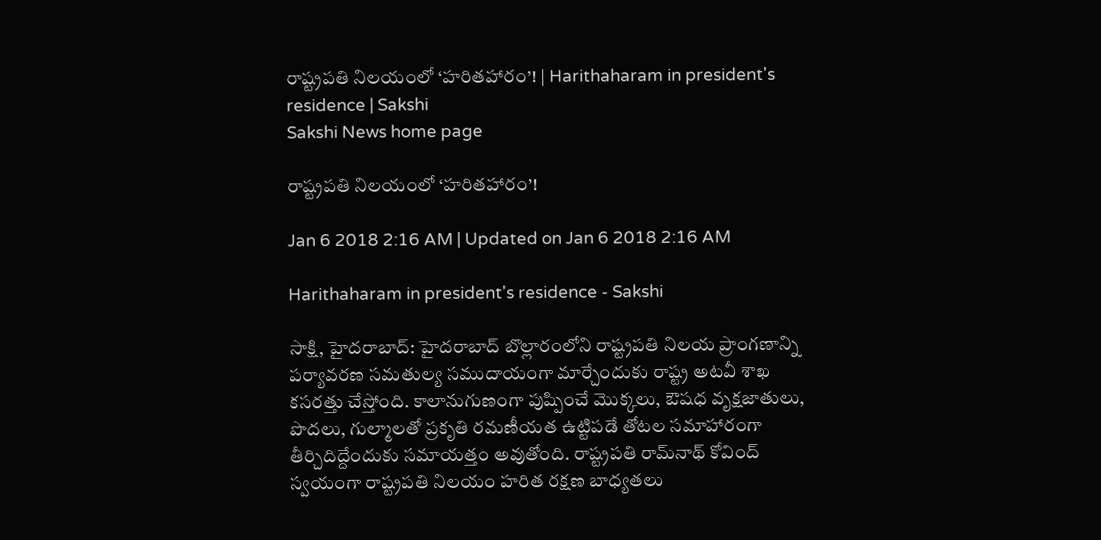రాష్ట్రపతి నిలయంలో ‘హరితహారం’! | Harithaharam in president's residence | Sakshi
Sakshi News home page

రాష్ట్రపతి నిలయంలో ‘హరితహారం’!

Jan 6 2018 2:16 AM | Updated on Jan 6 2018 2:16 AM

Harithaharam in president's residence - Sakshi

సాక్షి, హైదరాబాద్‌: హైదరాబాద్‌ బొల్లారంలోని రాష్ట్రపతి నిలయ ప్రాంగణాన్ని పర్యావరణ సమతుల్య సముదాయంగా మార్చేందుకు రాష్ట్ర అటవీ శాఖ కసరత్తు చేస్తోంది. కాలానుగుణంగా పుష్పించే మొక్కలు, ఔషధ వృక్షజాతులు, పొదలు, గుల్మాలతో ప్రకృతి రమణీయత ఉట్టిపడే తోటల సమాహారంగా తీర్చిదిద్దేందుకు సమాయత్తం అవుతోంది. రాష్ట్రపతి రామ్‌నాథ్‌ కోవింద్‌ స్వయంగా రాష్ట్రపతి నిలయం హరిత రక్షణ బాధ్యతలు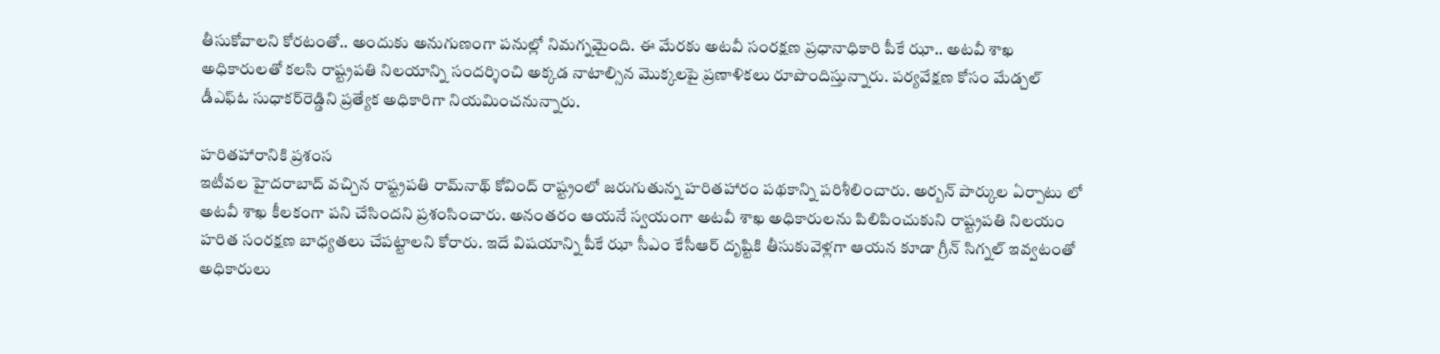తీసుకోవాలని కోరటంతో.. అందుకు అనుగుణంగా పనుల్లో నిమగ్నమైంది. ఈ మేరకు అటవీ సంరక్షణ ప్రధానాధికారి పీకే ఝా.. అటవీ శాఖ అధికారులతో కలసి రాష్ట్రపతి నిలయాన్ని సందర్శించి అక్కడ నాటాల్సిన మొక్కలపై ప్రణాళికలు రూపొందిస్తున్నారు. పర్యవేక్షణ కోసం మేడ్చల్‌ డీఎఫ్‌ఓ సుధాకర్‌రెడ్డిని ప్రత్యేక అధికారిగా నియమించనున్నారు.

హరితహారానికి ప్రశంస
ఇటీవల హైదరాబాద్‌ వచ్చిన రాష్ట్రపతి రామ్‌నాథ్‌ కోవింద్‌ రాష్ట్రంలో జరుగుతున్న హరితహారం పథకాన్ని పరిశీలించారు. అర్బన్‌ పార్కుల ఏర్పాటు లో అటవీ శాఖ కీలకంగా పని చేసిందని ప్రశంసించారు. అనంతరం ఆయనే స్వయంగా అటవీ శాఖ అధికారులను పిలిపించుకుని రాష్ట్రపతి నిలయం హరిత సంరక్షణ బాధ్యతలు చేపట్టాలని కోరారు. ఇదే విషయాన్ని పీకే ఝా సీఎం కేసీఆర్‌ దృష్టికి తీసుకువెళ్లగా ఆయన కూడా గ్రీన్‌ సిగ్నల్‌ ఇవ్వటంతో అధికారులు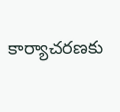కార్యాచరణకు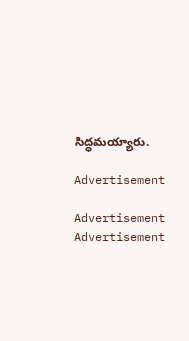సిద్ధమయ్యారు.

Advertisement

Advertisement
Advertisement